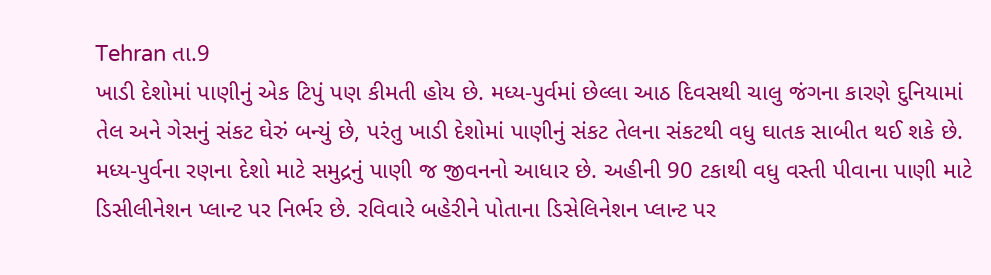Tehran તા.9
ખાડી દેશોમાં પાણીનું એક ટિપું પણ કીમતી હોય છે. મધ્ય-પુર્વમાં છેલ્લા આઠ દિવસથી ચાલુ જંગના કારણે દુનિયામાં તેલ અને ગેસનું સંકટ ઘેરું બન્યું છે, પરંતુ ખાડી દેશોમાં પાણીનું સંકટ તેલના સંકટથી વધુ ઘાતક સાબીત થઈ શકે છે.
મધ્ય-પુર્વના રણના દેશો માટે સમુદ્રનું પાણી જ જીવનનો આધાર છે. અહીની 90 ટકાથી વધુ વસ્તી પીવાના પાણી માટે ડિસીલીનેશન પ્લાન્ટ પર નિર્ભર છે. રવિવારે બહેરીને પોતાના ડિસેલિનેશન પ્લાન્ટ પર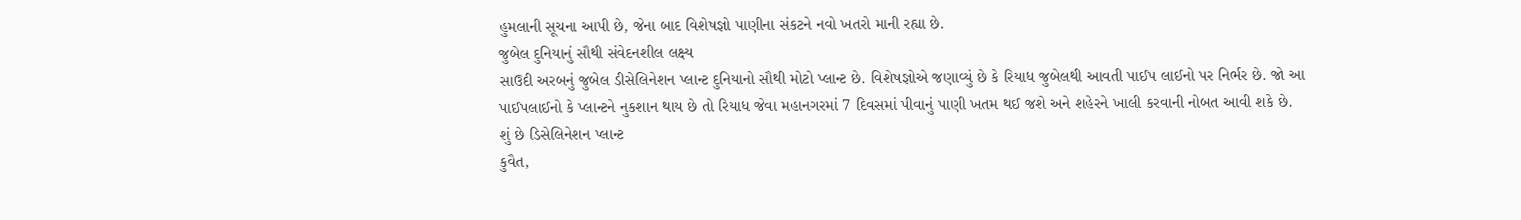હુમલાની સૂચના આપી છે, જેના બાદ વિશેષજ્ઞો પાણીના સંકટને નવો ખતરો માની રહ્યા છે.
જુબેલ દુનિયાનું સૌથી સંવેદનશીલ લક્ષ્ય
સાઉદી અરબનું જુબેલ ડીસેલિનેશન પ્લાન્ટ દુનિયાનો સૌથી મોટો પ્લાન્ટ છે. વિશેષજ્ઞોએ જણાવ્યું છે કે રિયાધ જુબેલથી આવતી પાઈપ લાઈનો પર નિર્ભર છે. જો આ પાઈપલાઈનો કે પ્લાન્ટને નુકશાન થાય છે તો રિયાધ જેવા મહાનગરમાં 7 દિવસમાં પીવાનું પાણી ખતમ થઈ જશે અને શહેરને ખાલી કરવાની નોબત આવી શકે છે.
શું છે ડિસેલિનેશન પ્લાન્ટ
કુવૈત,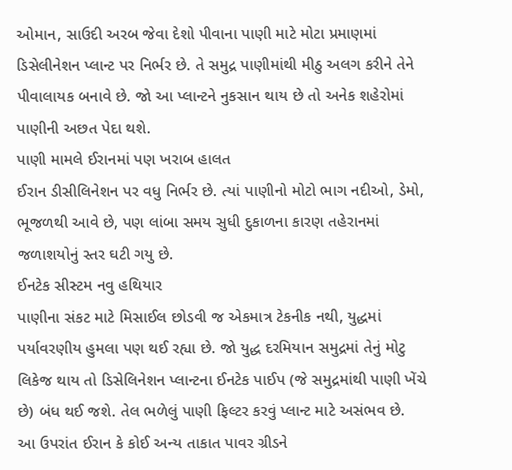ઓમાન, સાઉદી અરબ જેવા દેશો પીવાના પાણી માટે મોટા પ્રમાણમાં ડિસેલીનેશન પ્લાન્ટ પર નિર્ભર છે. તે સમુદ્ર પાણીમાંથી મીઠુ અલગ કરીને તેને પીવાલાયક બનાવે છે. જો આ પ્લાન્ટને નુકસાન થાય છે તો અનેક શહેરોમાં પાણીની અછત પેદા થશે.
પાણી મામલે ઈરાનમાં પણ ખરાબ હાલત
ઈરાન ડીસીલિનેશન પર વધુ નિર્ભર છે. ત્યાં પાણીનો મોટો ભાગ નદીઓ, ડેમો, ભૂજળથી આવે છે, પણ લાંબા સમય સુધી દુકાળના કારણ તહેરાનમાં જળાશયોનું સ્તર ઘટી ગયુ છે.
ઈનટેક સીસ્ટમ નવુ હથિયાર
પાણીના સંકટ માટે મિસાઈલ છોડવી જ એકમાત્ર ટેકનીક નથી, યુદ્ધમાં પર્યાવરણીય હુમલા પણ થઈ રહ્યા છે. જો યુદ્ધ દરમિયાન સમુદ્રમાં તેનું મોટુ લિકેજ થાય તો ડિસેલિનેશન પ્લાન્ટના ઈનટેક પાઈપ (જે સમુદ્રમાંથી પાણી ખેંચે છે) બંધ થઈ જશે. તેલ ભળેલું પાણી ફિલ્ટર કરવું પ્લાન્ટ માટે અસંભવ છે.
આ ઉપરાંત ઈરાન કે કોઈ અન્ય તાકાત પાવર ગ્રીડને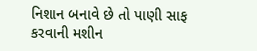નિશાન બનાવે છે તો પાણી સાફ કરવાની મશીન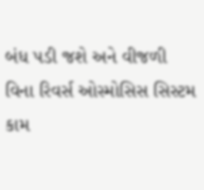બંધ પડી જશે અને વીજળી વિના રિવર્સ ઓસ્મોસિસ સિસ્ટમ કામ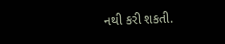નથી કરી શકતી.